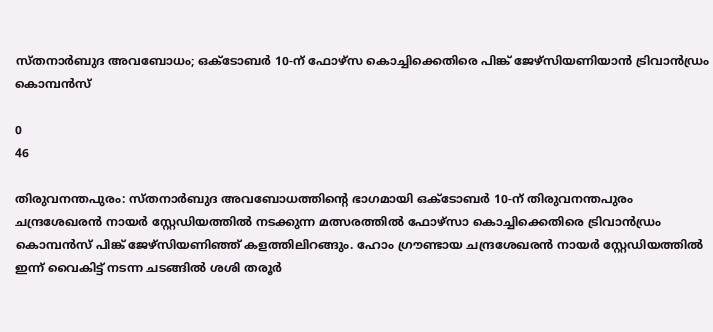സ്തനാർബുദ അവബോധം; ഒക്ടോബർ 10-ന് ഫോഴ്‌സ കൊച്ചിക്കെതിരെ പിങ്ക് ജേഴ്‌സിയണിയാന്‍ ട്രിവാൻഡ്രം കൊമ്പൻസ്

0
46

തിരുവനന്തപുരം: സ്തനാർബുദ അവബോധത്തിന്‍റെ ഭാഗമായി ഒക്ടോബർ 10-ന് തിരുവനന്തപുരം ചന്ദ്രശേഖരൻ നായർ സ്റ്റേഡിയത്തിൽ നടക്കുന്ന മത്സരത്തിൽ ഫോഴ്സാ കൊച്ചിക്കെതിരെ ട്രിവാൻഡ്രം കൊമ്പൻസ് പിങ്ക് ജേഴ്‌സിയണിഞ്ഞ് കളത്തിലിറങ്ങും. ഹോം ഗ്രൗണ്ടായ ചന്ദ്രശേഖരൻ നായർ സ്റ്റേഡിയത്തിൽ ഇന്ന് വൈകിട്ട് നടന്ന ചടങ്ങിൽ ശശി തരൂർ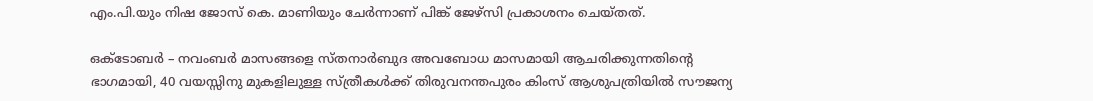എം.പി.യും നിഷ ജോസ് കെ. മാണിയും ചേർന്നാണ് പിങ്ക് ജേഴ്‌സി പ്രകാശനം ചെയ്തത്.

ഒക്ടോബർ – നവംബർ മാസങ്ങളെ സ്തനാർബുദ അവബോധ മാസമായി ആചരിക്കുന്നതിന്‍റെ ഭാഗമായി, 40 വയസ്സിനു മുകളിലുള്ള സ്ത്രീകൾക്ക് തിരുവനന്തപുരം കിംസ് ആശുപത്രിയിൽ സൗജന്യ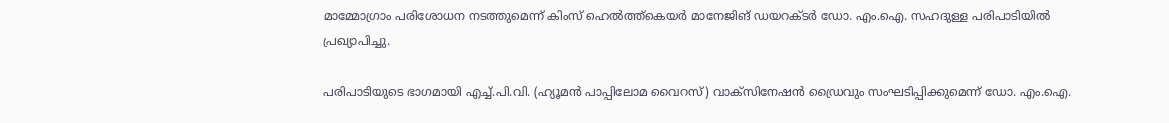മാമ്മോഗ്രാം പരിശോധന നടത്തുമെന്ന് കിംസ് ഹെൽത്ത്‌കെയർ മാനേജിങ് ഡയറക്ടർ ഡോ. എം.ഐ. സഹദുള്ള പരിപാടിയിൽ പ്രഖ്യാപിച്ചു.

പരിപാടിയുടെ ഭാഗമായി എച്ച്.പി.വി. (ഹ്യൂമൻ പാപ്പിലോമ വൈറസ്) വാക്സിനേഷൻ ഡ്രൈവും സംഘടിപ്പിക്കുമെന്ന് ഡോ. എം.ഐ.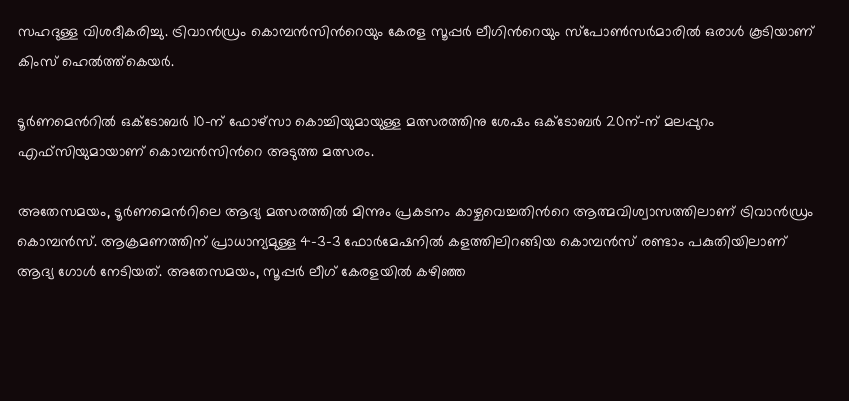സഹദുള്ള വിശദീകരിച്ചു. ട്രിവാൻഡ്രം കൊമ്പൻസിന്‍റെയും കേരള സൂപ്പർ ലീഗിന്‍റെയും സ്പോൺസർമാരിൽ ഒരാൾ കൂടിയാണ് കിംസ് ഹെൽത്ത്‌കെയർ.

ടൂർണമെന്‍റിൽ ഒക്ടോബർ 10-ന് ഫോഴ്‌സാ കൊച്ചിയുമായുള്ള മത്സരത്തിനു ശേഷം ഒക്ടോബർ 20ന്-ന് മലപ്പുറം എഫ്‌സിയുമായാണ് കൊമ്പന്‍സിന്‍റെ അടുത്ത മത്സരം.

അതേസമയം, ടൂർണമെന്‍റിലെ ആദ്യ മത്സരത്തിൽ മിന്നും പ്രകടനം കാഴ്ചവെച്ചതിന്‍റെ ആത്മവിശ്വാസത്തിലാണ് ട്രിവാൻഡ്രം കൊമ്പൻസ്. ആക്രമണത്തിന് പ്രാധാന്യമുള്ള 4-3-3 ഫോർമേഷനിൽ കളത്തിലിറങ്ങിയ കൊമ്പൻസ് രണ്ടാം പകുതിയിലാണ് ആദ്യ ഗോൾ നേടിയത്. അതേസമയം, സൂപ്പർ ലീഗ് കേരളയില്‍ കഴിഞ്ഞ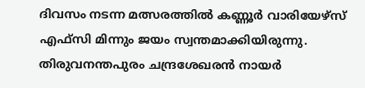ദിവസം നടന്ന മത്സരത്തില്‍ കണ്ണൂർ വാരിയേഴ്‌സ് എഫ്‌സി മിന്നും ജയം സ്വന്തമാക്കിയിരുന്നു. തിരുവനന്തപുരം ചന്ദ്രശേഖരൻ നായർ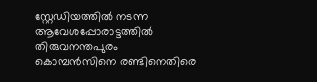സ്റ്റേഡിയത്തിൽ നടന്ന ആവേശപ്പോരാട്ടത്തിൽ തിരുവനന്തപുരം കൊമ്പൻസിനെ രണ്ടിനെതിരെ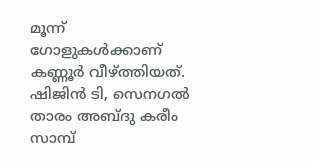മൂന്ന് ഗോളുകൾക്കാണ് കണ്ണൂർ വീഴ്‌ത്തിയത്. ഷിജിൻ ടി, സെനഗൽ താരം അബ്ദു കരീം സാമ്പ്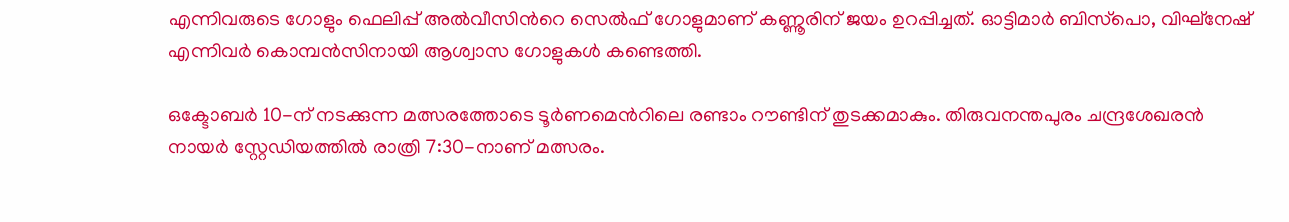എന്നിവരുടെ ഗോളും ഫെലിപ്പ് അൽവീസിന്‍റെ സെൽഫ് ഗോളുമാണ് കണ്ണൂരിന് ജയം ഉറപ്പിച്ചത്. ഓട്ടിമാർ ബിസ്‌പൊ, വിഘ്‌നേഷ് എന്നിവർ കൊമ്പന്‍സിനായി ആശ്വാസ ഗോളുകൾ കണ്ടെത്തി.

ഒക്ടോബർ 10-ന് നടക്കുന്ന മത്സരത്തോടെ ടൂർണമെന്‍റിലെ രണ്ടാം റൗണ്ടിന് തുടക്കമാകും. തിരുവനന്തപുരം ചന്ദ്രശേഖരൻ നായർ സ്റ്റേഡിയത്തിൽ രാത്രി 7:30-നാണ് മത്സരം.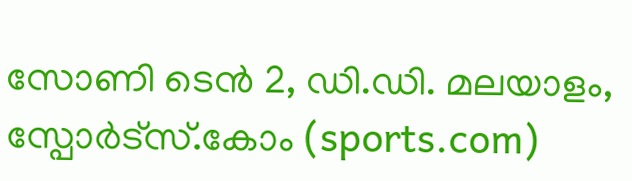സോണി ടെൻ 2, ഡി.ഡി. മലയാളം, സ്പോർട്‌സ്.കോം (sports.com)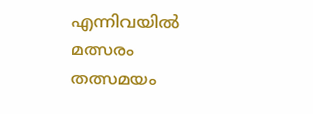എന്നിവയില്‍ മത്സരം തത്സമയം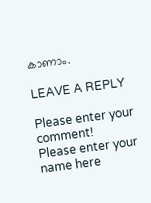കാണാം.

LEAVE A REPLY

Please enter your comment!
Please enter your name here